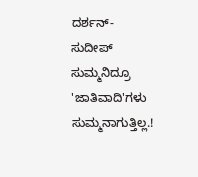ದರ್ಶನ್-ಸುದೀಪ್ ಸುಮ್ಮನಿದ್ರೂ 'ಜಾತಿವಾದಿ'ಗಳು ಸುಮ್ಮನಾಗುತ್ತಿಲ್ಲ.!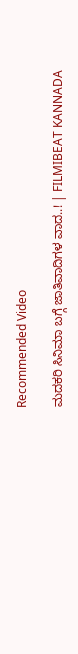Recommended Video

ಮದಕರಿ ಸಿನಿಮಾ ಬಗ್ಗೆ ಜಾತಿವಾದಿಗಳ ವಾದ..! | FILMIBEAT KANNADA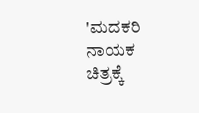'ಮದಕರಿ ನಾಯಕ ಚಿತ್ರಕ್ಕೆ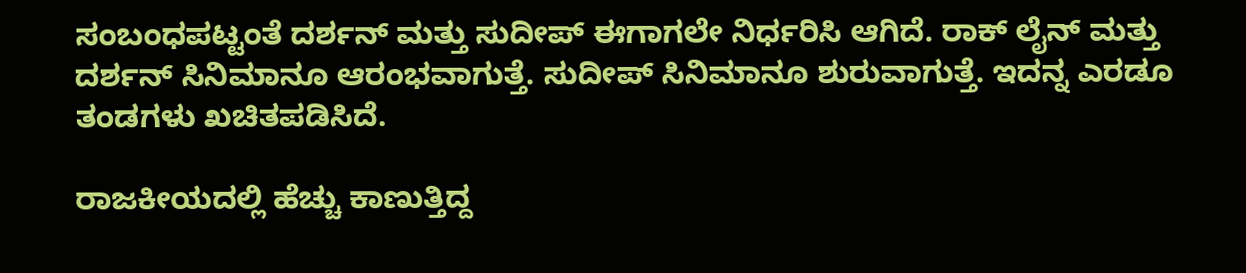ಸಂಬಂಧಪಟ್ಟಂತೆ ದರ್ಶನ್ ಮತ್ತು ಸುದೀಪ್ ಈಗಾಗಲೇ ನಿರ್ಧರಿಸಿ ಆಗಿದೆ. ರಾಕ್ ಲೈನ್ ಮತ್ತು ದರ್ಶನ್ ಸಿನಿಮಾನೂ ಆರಂಭವಾಗುತ್ತೆ. ಸುದೀಪ್ ಸಿನಿಮಾನೂ ಶುರುವಾಗುತ್ತೆ. ಇದನ್ನ ಎರಡೂ ತಂಡಗಳು ಖಚಿತಪಡಿಸಿದೆ.

ರಾಜಕೀಯದಲ್ಲಿ ಹೆಚ್ಚು ಕಾಣುತ್ತಿದ್ದ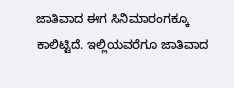ಜಾತಿವಾದ ಈಗ ಸಿನಿಮಾರಂಗಕ್ಕೂ ಕಾಲಿಟ್ಟಿದೆ. ಇಲ್ಲಿಯವರೆಗೂ ಜಾತಿವಾದ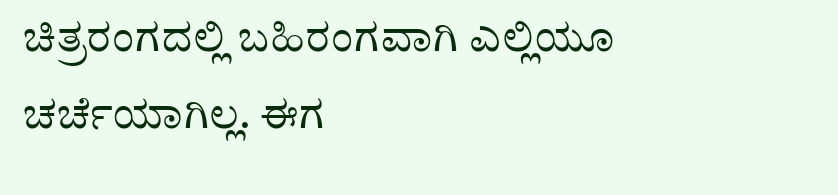ಚಿತ್ರರಂಗದಲ್ಲಿ ಬಹಿರಂಗವಾಗಿ ಎಲ್ಲಿಯೂ ಚರ್ಚೆಯಾಗಿಲ್ಲ. ಈಗ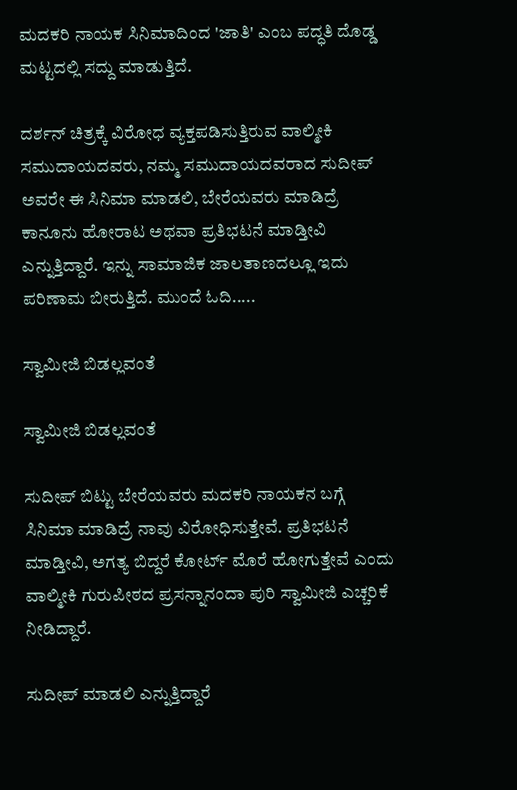ಮದಕರಿ ನಾಯಕ ಸಿನಿಮಾದಿಂದ 'ಜಾತಿ' ಎಂಬ ಪದ್ಧತಿ ದೊಡ್ಡ ಮಟ್ಟದಲ್ಲಿ ಸದ್ದು ಮಾಡುತ್ತಿದೆ.

ದರ್ಶನ್ ಚಿತ್ರಕ್ಕೆ ವಿರೋಧ ವ್ಯಕ್ತಪಡಿಸುತ್ತಿರುವ ವಾಲ್ಮೀಕಿ ಸಮುದಾಯದವರು, ನಮ್ಮ ಸಮುದಾಯದವರಾದ ಸುದೀಪ್ ಅವರೇ ಈ ಸಿನಿಮಾ ಮಾಡಲಿ, ಬೇರೆಯವರು ಮಾಡಿದ್ರೆ ಕಾನೂನು ಹೋರಾಟ ಅಥವಾ ಪ್ರತಿಭಟನೆ ಮಾಡ್ತೀವಿ ಎನ್ನುತ್ತಿದ್ದಾರೆ. ಇನ್ನು ಸಾಮಾಜಿಕ ಜಾಲತಾಣದಲ್ಲೂ ಇದು ಪರಿಣಾಮ ಬೀರುತ್ತಿದೆ. ಮುಂದೆ ಓದಿ.....

ಸ್ವಾಮೀಜಿ ಬಿಡಲ್ಲವಂತೆ

ಸ್ವಾಮೀಜಿ ಬಿಡಲ್ಲವಂತೆ

ಸುದೀಪ್ ಬಿಟ್ಟು ಬೇರೆಯವರು ಮದಕರಿ ನಾಯಕನ ಬಗ್ಗೆ ಸಿನಿಮಾ ಮಾಡಿದ್ರೆ ನಾವು ವಿರೋಧಿಸುತ್ತೇವೆ. ಪ್ರತಿಭಟನೆ ಮಾಡ್ತೀವಿ, ಅಗತ್ಯ ಬಿದ್ದರೆ ಕೋರ್ಟ್ ಮೊರೆ ಹೋಗುತ್ತೇವೆ ಎಂದು ವಾಲ್ಮೀಕಿ ಗುರುಪೀಠದ ಪ್ರಸನ್ನಾನಂದಾ ಪುರಿ ಸ್ವಾಮೀಜಿ ಎಚ್ಚರಿಕೆ ನೀಡಿದ್ದಾರೆ.

ಸುದೀಪ್ ಮಾಡಲಿ ಎನ್ನುತ್ತಿದ್ದಾರೆ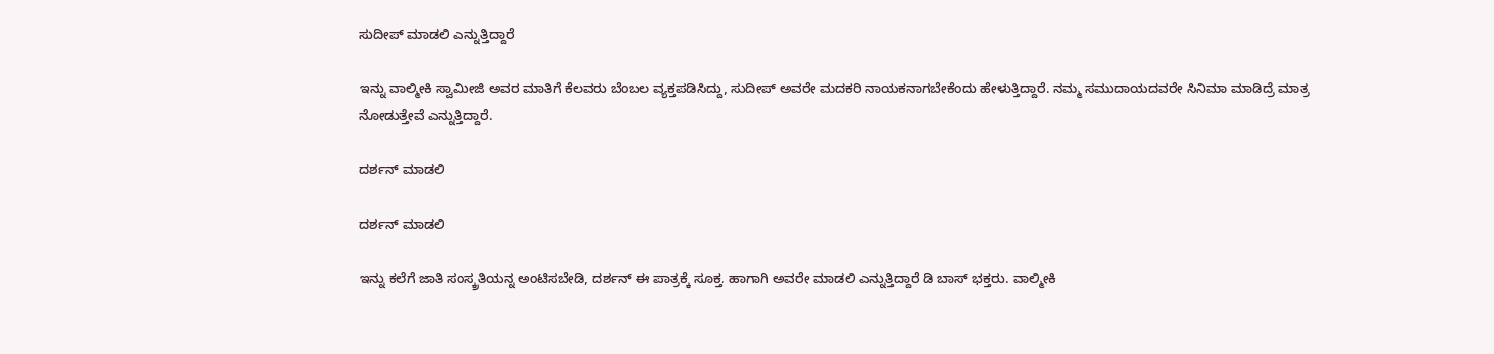ಸುದೀಪ್ ಮಾಡಲಿ ಎನ್ನುತ್ತಿದ್ದಾರೆ

ಇನ್ನು ವಾಲ್ಮೀಕಿ ಸ್ವಾಮೀಜಿ ಅವರ ಮಾತಿಗೆ ಕೆಲವರು ಬೆಂಬಲ ವ್ಯಕ್ತಪಡಿಸಿದ್ದು, ಸುದೀಪ್ ಅವರೇ ಮದಕರಿ ನಾಯಕನಾಗಬೇಕೆಂದು ಹೇಳುತ್ತಿದ್ದಾರೆ. ನಮ್ಮ ಸಮುದಾಯದವರೇ ಸಿನಿಮಾ ಮಾಡಿದ್ರೆ ಮಾತ್ರ ನೋಡುತ್ತೇವೆ ಎನ್ನುತ್ತಿದ್ದಾರೆ.

ದರ್ಶನ್ ಮಾಡಲಿ

ದರ್ಶನ್ ಮಾಡಲಿ

ಇನ್ನು ಕಲೆಗೆ ಜಾತಿ ಸಂಸ್ಕ್ರತಿಯನ್ನ ಅಂಟಿಸಬೇಡಿ, ದರ್ಶನ್ ಈ ಪಾತ್ರಕ್ಕೆ ಸೂಕ್ತ. ಹಾಗಾಗಿ ಅವರೇ ಮಾಡಲಿ ಎನ್ನುತ್ತಿದ್ದಾರೆ ಡಿ ಬಾಸ್ ಭಕ್ತರು. ವಾಲ್ಮೀಕಿ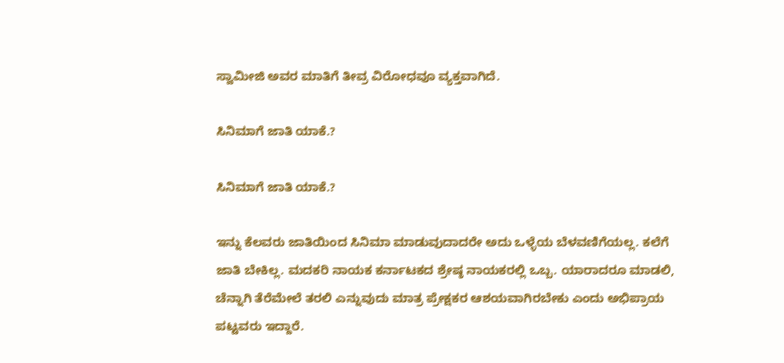ಸ್ವಾಮೀಜಿ ಅವರ ಮಾತಿಗೆ ತೀವ್ರ ವಿರೋಧವೂ ವ್ಯಕ್ತವಾಗಿದೆ.

ಸಿನಿಮಾಗೆ ಜಾತಿ ಯಾಕೆ.?

ಸಿನಿಮಾಗೆ ಜಾತಿ ಯಾಕೆ.?

ಇನ್ನು ಕೆಲವರು ಜಾತಿಯಿಂದ ಸಿನಿಮಾ ಮಾಡುವುದಾದರೇ ಅದು ಒಳ್ಳೆಯ ಬೆಳವಣಿಗೆಯಲ್ಲ. ಕಲೆಗೆ ಜಾತಿ ಬೇಕಿಲ್ಲ. ಮದಕರಿ ನಾಯಕ ಕರ್ನಾಟಕದ ಶ್ರೇಷ್ಠ ನಾಯಕರಲ್ಲಿ ಒಬ್ಬ. ಯಾರಾದರೂ ಮಾಡಲಿ, ಚೆನ್ನಾಗಿ ತೆರೆಮೇಲೆ ತರಲಿ ಎನ್ನುವುದು ಮಾತ್ರ ಪ್ರೇಕ್ಷಕರ ಆಶಯವಾಗಿರಬೇಕು ಎಂದು ಅಭಿಪ್ರಾಯ ಪಟ್ಟವರು ಇದ್ದಾರೆ.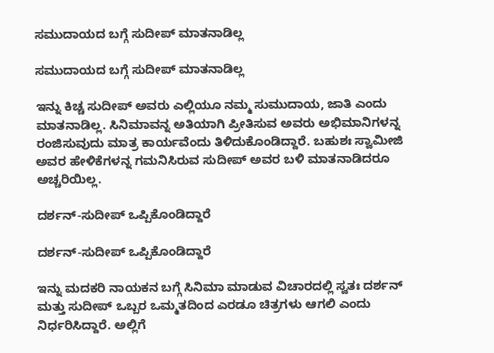ಸಮುದಾಯದ ಬಗ್ಗೆ ಸುದೀಪ್ ಮಾತನಾಡಿಲ್ಲ

ಸಮುದಾಯದ ಬಗ್ಗೆ ಸುದೀಪ್ ಮಾತನಾಡಿಲ್ಲ

ಇನ್ನು ಕಿಚ್ಚ ಸುದೀಪ್ ಅವರು ಎಲ್ಲಿಯೂ ನಮ್ಮ ಸುಮುದಾಯ, ಜಾತಿ ಎಂದು ಮಾತನಾಡಿಲ್ಲ. ಸಿನಿಮಾವನ್ನ ಅತಿಯಾಗಿ ಪ್ರೀತಿಸುವ ಅವರು ಅಭಿಮಾನಿಗಳನ್ನ ರಂಜಿಸುವುದು ಮಾತ್ರ ಕಾರ್ಯವೆಂದು ತಿಳಿದುಕೊಂಡಿದ್ದಾರೆ. ಬಹುಶಃ ಸ್ವಾಮೀಜಿ ಅವರ ಹೇಳಿಕೆಗಳನ್ನ ಗಮನಿಸಿರುವ ಸುದೀಪ್ ಅವರ ಬಳಿ ಮಾತನಾಡಿದರೂ ಅಚ್ಚರಿಯಿಲ್ಲ.

ದರ್ಶನ್-ಸುದೀಪ್ ಒಪ್ಪಿಕೊಂಡಿದ್ದಾರೆ

ದರ್ಶನ್-ಸುದೀಪ್ ಒಪ್ಪಿಕೊಂಡಿದ್ದಾರೆ

ಇನ್ನು ಮದಕರಿ ನಾಯಕನ ಬಗ್ಗೆ ಸಿನಿಮಾ ಮಾಡುವ ವಿಚಾರದಲ್ಲಿ ಸ್ವತಃ ದರ್ಶನ್ ಮತ್ತು ಸುದೀಪ್ ಒಬ್ಬರ ಒಮ್ಮತದಿಂದ ಎರಡೂ ಚಿತ್ರಗಳು ಆಗಲಿ ಎಂದು ನಿರ್ಧರಿಸಿದ್ದಾರೆ. ಅಲ್ಲಿಗೆ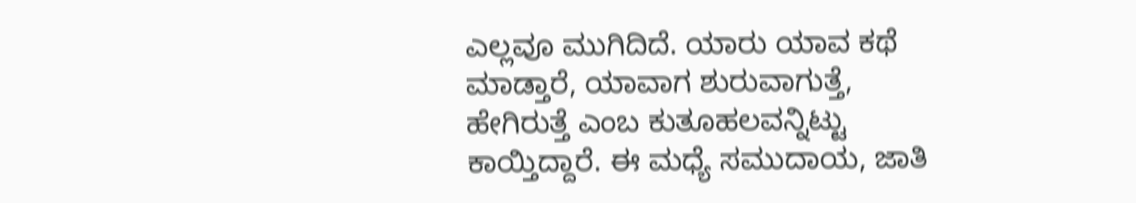ಎಲ್ಲವೂ ಮುಗಿದಿದೆ. ಯಾರು ಯಾವ ಕಥೆ ಮಾಡ್ತಾರೆ, ಯಾವಾಗ ಶುರುವಾಗುತ್ತೆ, ಹೇಗಿರುತ್ತೆ ಎಂಬ ಕುತೂಹಲವನ್ನಿಟ್ಟು ಕಾಯ್ತಿದ್ದಾರೆ. ಈ ಮಧ್ಯೆ ಸಮುದಾಯ, ಜಾತಿ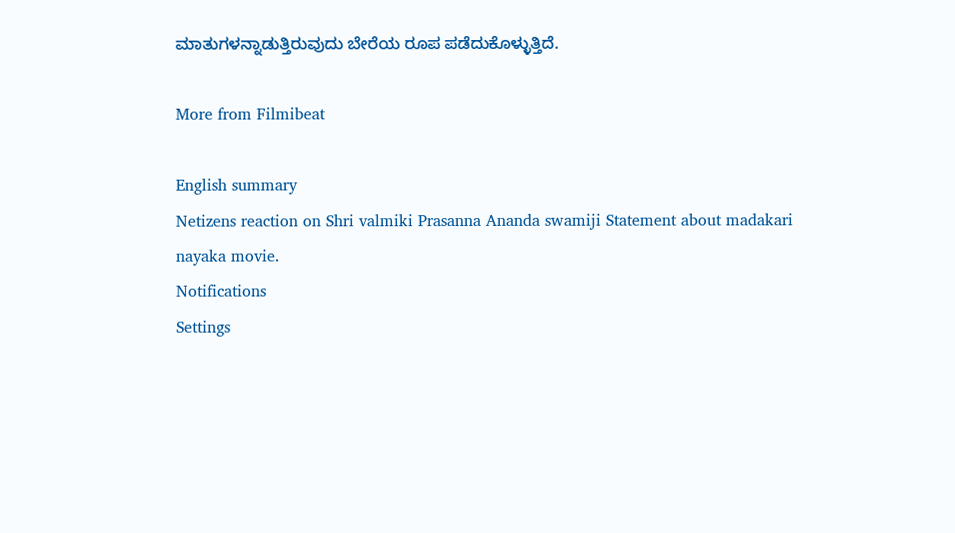ಮಾತುಗಳನ್ನಾಡುತ್ತಿರುವುದು ಬೇರೆಯ ರೂಪ ಪಡೆದುಕೊಳ್ಳುತ್ತಿದೆ.

More from Filmibeat

English summary
Netizens reaction on Shri valmiki Prasanna Ananda swamiji Statement about madakari nayaka movie.
Notifications
Settings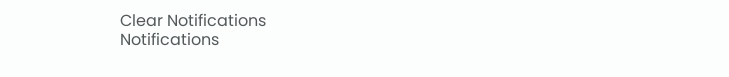Clear Notifications
Notifications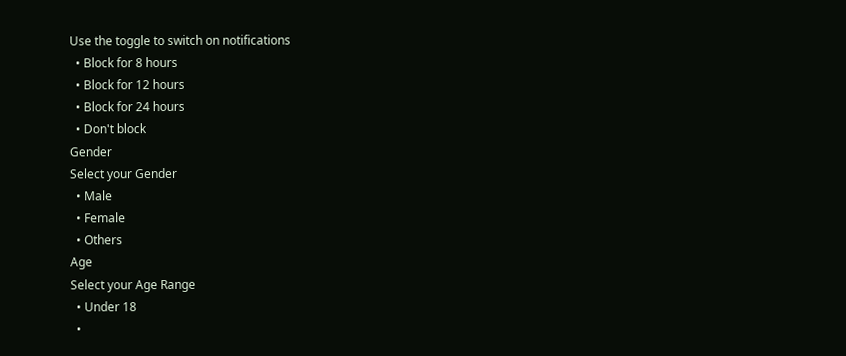Use the toggle to switch on notifications
  • Block for 8 hours
  • Block for 12 hours
  • Block for 24 hours
  • Don't block
Gender
Select your Gender
  • Male
  • Female
  • Others
Age
Select your Age Range
  • Under 18
  •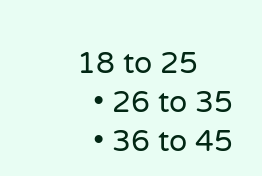18 to 25
  • 26 to 35
  • 36 to 45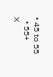• 45 to 55
  • 55+
X